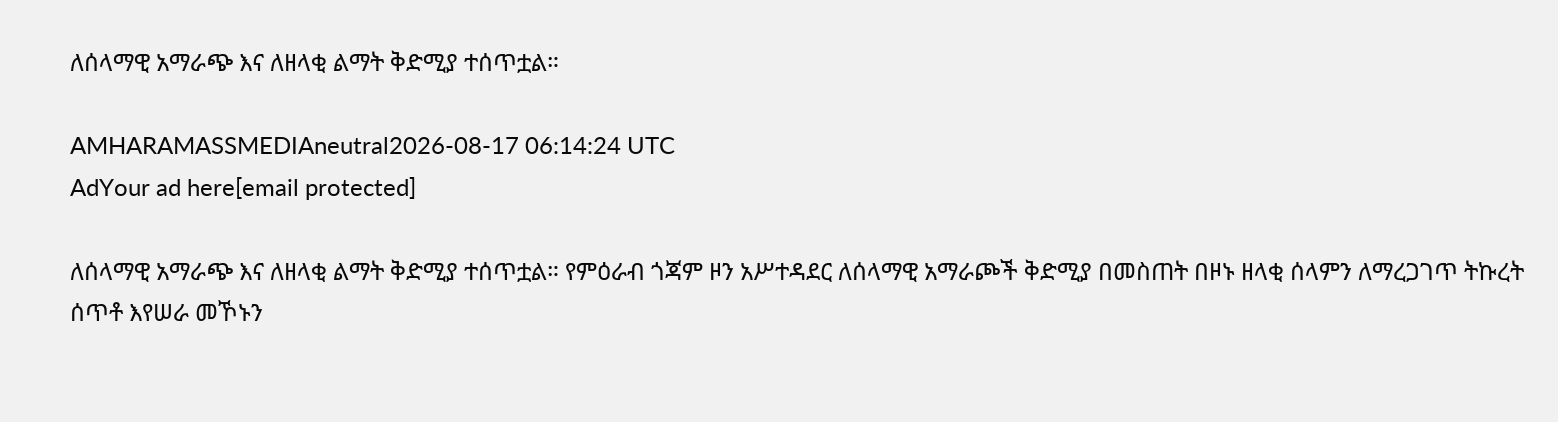ለሰላማዊ አማራጭ እና ለዘላቂ ልማት ቅድሚያ ተሰጥቷል።

AMHARAMASSMEDIAneutral2026-08-17 06:14:24 UTC
AdYour ad here[email protected]

ለሰላማዊ አማራጭ እና ለዘላቂ ልማት ቅድሚያ ተሰጥቷል። የምዕራብ ጎጃም ዞን አሥተዳደር ለሰላማዊ አማራጮች ቅድሚያ በመስጠት በዞኑ ዘላቂ ሰላምን ለማረጋገጥ ትኩረት ሰጥቶ እየሠራ መኾኑን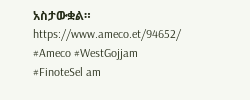አስታውቋል። https://www.ameco.et/94652/ #Ameco #WestGojjam #FinoteSel am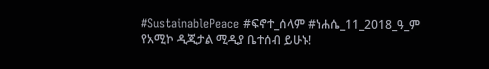#SustainablePeace #ፍኖተ_ሰላም #ነሐሴ_11_2018_ዓ_ም የአሚኮ ዲጂታል ሚዲያ ቤተሰብ ይሁኑ!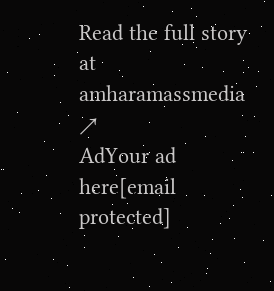Read the full story at amharamassmedia ↗
AdYour ad here[email protected]